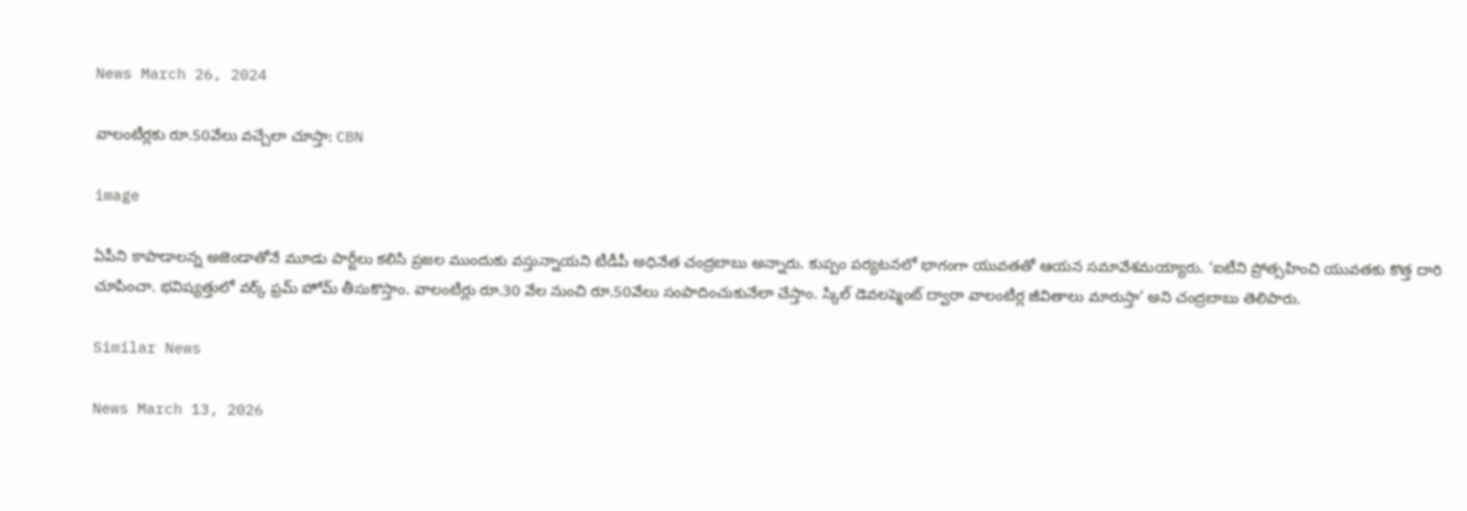News March 26, 2024

వాలంటీర్లకు రూ.50వేలు వచ్చేలా చూస్తా: CBN

image

ఏపీని కాపాడాలన్న అజెండాతోనే మూడు పార్టీలు కలిసి ప్రజల ముందుకు వస్తున్నాయని టీడీపీ అధినేత చంద్రబాబు అన్నారు. కుప్పం పర్యటనలో భాగంగా యువతతో ఆయన సమావేశమయ్యారు. ‘ఐటీని ప్రోత్సహించి యువతకు కొత్త దారి చూపించా. భవిష్యత్తులో వర్క్ ఫ్రమ్ హోమ్ తీసుకొస్తాం. వాలంటీర్లు రూ.30 వేల నుంచి రూ.50వేలు సంపాదించుకునేలా చేస్తాం. స్కిల్ డెవలప్మెంట్ ద్వారా వాలంటీర్ల జీవితాలు మారుస్తా’ అని చంద్రబాబు తెలిపారు.

Similar News

News March 13, 2026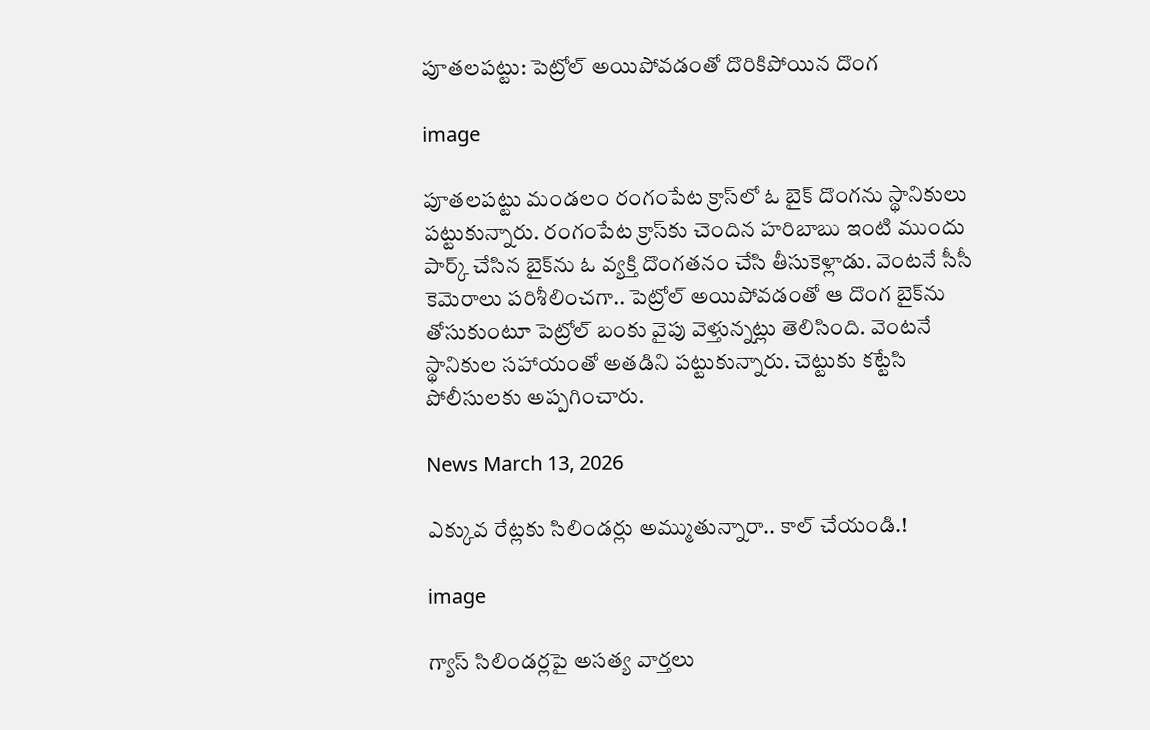పూతలపట్టు: పెట్రోల్ అయిపోవడంతో దొరికిపోయిన దొంగ

image

పూతలపట్టు మండలం రంగంపేట క్రాస్‌లో ఓ బైక్ దొంగను స్థానికులు పట్టుకున్నారు. రంగంపేట క్రాస్‌కు చెందిన హరిబాబు ఇంటి ముందు పార్క్ చేసిన బైక్‌ను ఓ వ్యక్తి దొంగతనం చేసి తీసుకెళ్లాడు. వెంటనే సీసీ కెమెరాలు పరిశీలించగా.. పెట్రోల్ అయిపోవడంతో ఆ దొంగ బైక్‌ను తోసుకుంటూ పెట్రోల్ బంకు వైపు వెళ్తున్నట్లు తెలిసింది. వెంటనే స్థానికుల సహాయంతో అతడిని పట్టుకున్నారు. చెట్టుకు కట్టేసి పోలీసులకు అప్పగించారు.

News March 13, 2026

ఎక్కువ రేట్లకు సిలిండర్లు అమ్ముతున్నారా.. కాల్ చేయండి.!

image

గ్యాస్ సిలిండర్లపై అసత్య వార్తలు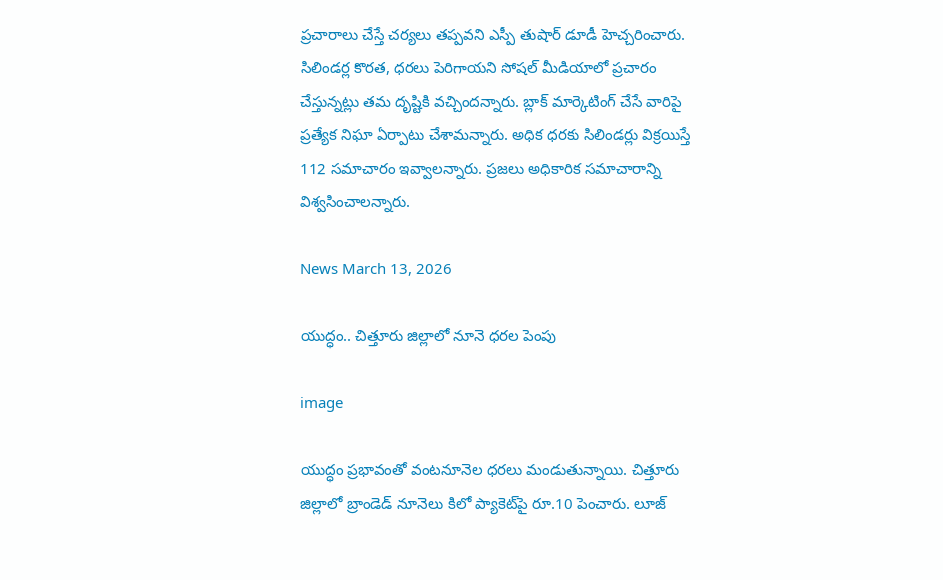ప్రచారాలు చేస్తే చర్యలు తప్పవని ఎస్పీ తుషార్ డూడీ హెచ్చరించారు. సిలిండర్ల కొరత, ధరలు పెరిగాయని సోషల్ మీడియాలో ప్రచారం చేస్తున్నట్లు తమ దృష్టికి వచ్చిందన్నారు. బ్లాక్ మార్కెటింగ్ చేసే వారిపై ప్రత్యేక నిఘా ఏర్పాటు చేశామన్నారు. అధిక ధరకు సిలిండర్లు విక్రయిస్తే 112 సమాచారం ఇవ్వాలన్నారు. ప్రజలు అధికారిక సమాచారాన్ని విశ్వసించాలన్నారు.

News March 13, 2026

యుద్ధం.. చిత్తూరు జిల్లాలో నూనె ధరల పెంపు

image

యుద్ధం ప్రభావంతో వంటనూనెల ధరలు మండుతున్నాయి. చిత్తూరు జిల్లాలో బ్రాండెడ్ నూనెలు కిలో ప్యాకెట్‌పై రూ.10 పెంచారు. లూజ్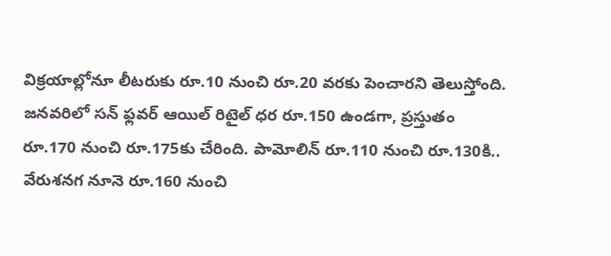విక్రయాల్లోనూ లీటరుకు రూ.10 నుంచి రూ.20 వరకు పెంచారని తెలుస్తోంది. జనవరిలో సన్ ఫ్లవర్ ఆయిల్ రిటైల్ ధర రూ.150 ఉండగా, ప్రస్తుతం రూ.170 నుంచి రూ.175కు చేరింది. పామోలిన్ రూ.110 నుంచి రూ.130కి.. వేరుశనగ నూనె రూ.160 నుంచి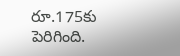రూ.175కు పెరిగింది.